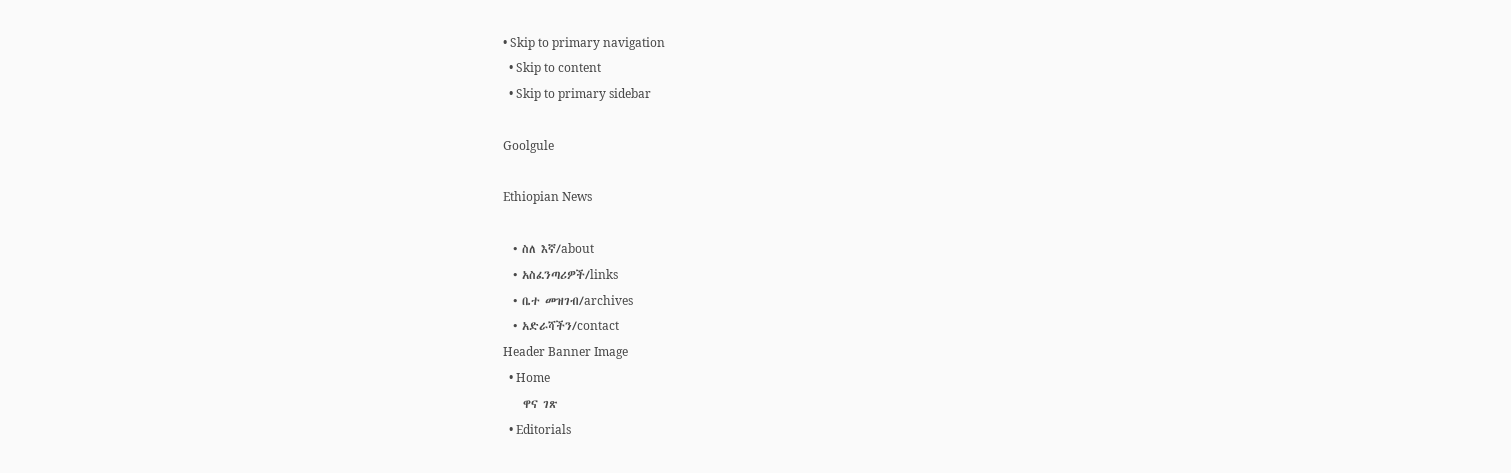• Skip to primary navigation
  • Skip to content
  • Skip to primary sidebar

Goolgule

Ethiopian News

  • ስለ እኛ/about
  • አስፈንጣሪዎች/links
  • ቤተ መዝገብ/archives
  • አድራሻችን/contact
Header Banner Image
  • Home
    ዋና ገጽ
  • Editorials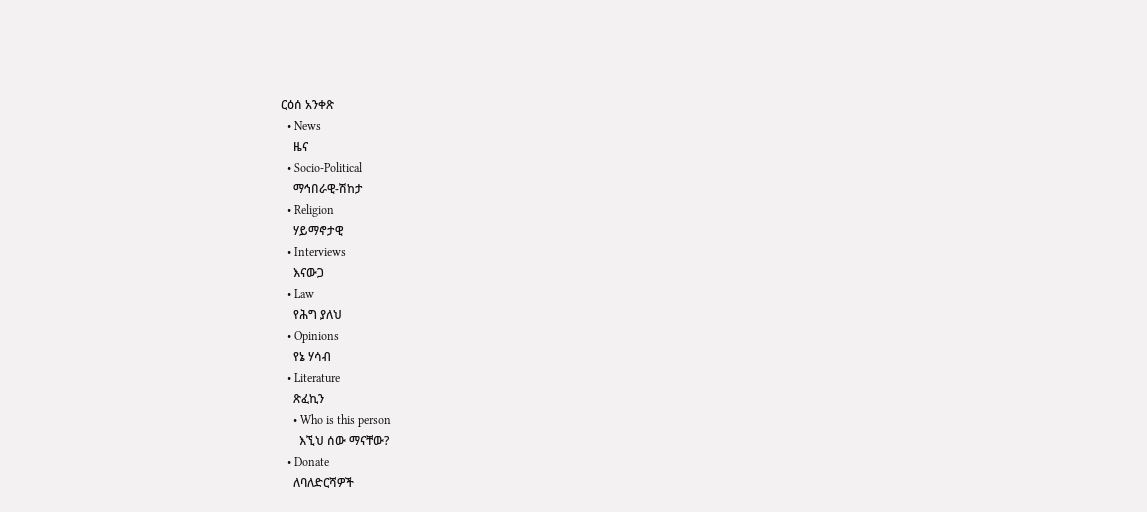ርዕሰ አንቀጽ
  • News
    ዜና
  • Socio-Political
    ማኅበራዊ-ሽከታ
  • Religion
    ሃይማኖታዊ
  • Interviews
    እናውጋ
  • Law
    የሕግ ያለህ
  • Opinions
    የኔ ሃሳብ
  • Literature
    ጽፈኪን
    • Who is this person
      እኚህ ሰው ማናቸው?
  • Donate
    ለባለድርሻዎች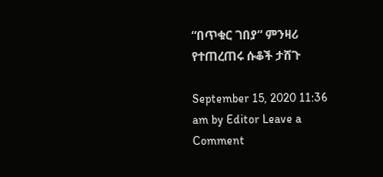“በጥቁር ገበያ” ምንዛሪ የተጠረጠሩ ሱቆች ታሸጉ

September 15, 2020 11:36 am by Editor Leave a Comment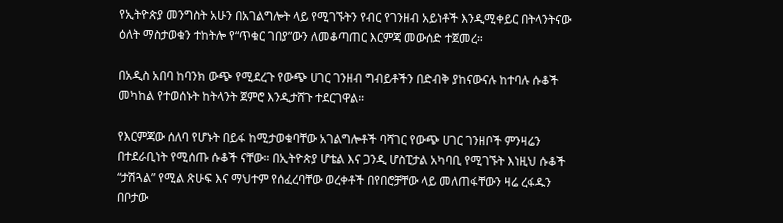የኢትዮጵያ መንግስት አሁን በአገልግሎት ላይ የሚገኙትን የብር የገንዘብ አይነቶች እንዲሚቀይር በትላንትናው ዕለት ማስታወቁን ተከትሎ የ“ጥቁር ገበያ”ውን ለመቆጣጠር እርምጃ መውሰድ ተጀመረ።

በአዲስ አበባ ከባንክ ውጭ የሚደረጉ የውጭ ሀገር ገንዘብ ግብይቶችን በድብቅ ያከናውናሉ ከተባሉ ሱቆች መካከል የተወሰኑት ከትላንት ጀምሮ እንዲታሸጉ ተደርገዋል።

የእርምጃው ሰለባ የሆኑት በይፋ ከሚታወቁባቸው አገልግሎቶች ባሻገር የውጭ ሀገር ገንዘቦች ምንዛሬን በተደራቢነት የሚሰጡ ሱቆች ናቸው። በኢትዮጵያ ሆቴል እና ጋንዲ ሆስፒታል አካባቢ የሚገኙት እነዚህ ሱቆች “ታሽጓል” የሚል ጽሁፍ እና ማህተም የሰፈረባቸው ወረቀቶች በየበሮቻቸው ላይ መለጠፋቸውን ዛሬ ረፋዱን በቦታው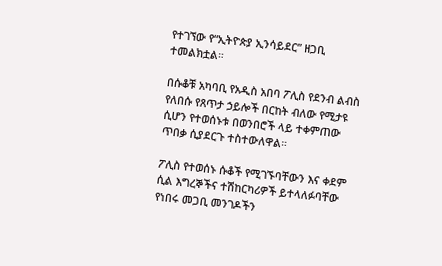የተገኘው የ“ኢትዮጵያ ኢንሳይደር” ዘጋቢ ተመልክቷል።

በሱቆቹ አካባቢ የአዲስ አበባ ፖሊስ የደንብ ልብስ የለበሱ የጸጥታ ኃይሎች በርከት ብለው የሚታዩ ሲሆን የተወሰኑቱ በወንበሮች ላይ ተቀምጠው ጥበቃ ሲያደርጉ ተስተውለዋል።

ፖሊስ የተወሰኑ ሱቆች የሚገኙባቸውን እና ቀደም ሲል እግረኞችና ተሽከርካሪዎች ይተላለፉባቸው የነበሩ መጋቢ መንገዶችን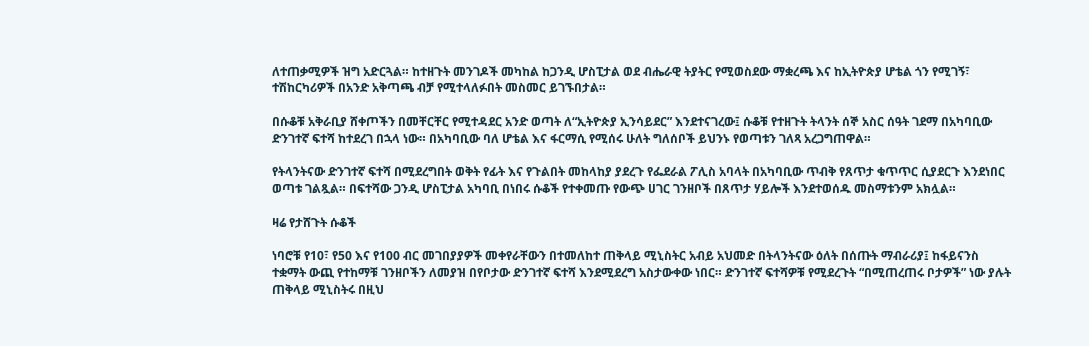ለተጠቃሚዎች ዝግ አድርጓል። ከተዘጉት መንገዶች መካከል ከጋንዲ ሆስፒታል ወደ ብሔራዊ ትያትር የሚወስደው ማቋረጫ እና ከኢትዮጵያ ሆቴል ጎን የሚገኝ፣ ተሽከርካሪዎች በአንድ አቅጣጫ ብቻ የሚተላለፉበት መስመር ይገኙበታል።

በሱቆቹ አቅራቢያ ሸቀጦችን በመቸርቸር የሚተዳደር አንድ ወጣት ለ“ኢትዮጵያ ኢንሳይደር” እንደተናገረው፤ ሱቆቹ የተዘጉት ትላንት ሰኞ አስር ሰዓት ገደማ በአካባቢው ድንገተኛ ፍተሻ ከተደረገ በኋላ ነው። በአካባቢው ባለ ሆቴል እና ፋርማሲ የሚሰሩ ሁለት ግለሰቦች ይህንኑ የወጣቱን ገለጻ አረጋግጠዋል።

የትላንትናው ድንገተኛ ፍተሻ በሚደረግበት ወቅት የፊት እና የጉልበት መከላከያ ያደረጉ የፌደራል ፖሊስ አባላት በአካባቢው ጥብቅ የጸጥታ ቁጥጥር ሲያደርጉ እንደነበር ወጣቱ ገልጿል። በፍተሻው ጋንዲ ሆስፒታል አካባቢ በነበሩ ሱቆች የተቀመጡ የውጭ ሀገር ገንዘቦች በጸጥታ ሃይሎች እንደተወሰዱ መስማቱንም አክሏል።

ዛሬ የታሸጉት ሱቆች

ነባሮቹ የ10፣ የ50 እና የ100 ብር መገበያያዎች መቀየራቸውን በተመለከተ ጠቅላይ ሚኒስትር አብይ አህመድ በትላንትናው ዕለት በሰጡት ማብራሪያ፤ ከፋይናንስ ተቋማት ውጪ የተከማቹ ገንዘቦችን ለመያዝ በየቦታው ድንገተኛ ፍተሻ እንደሚደረግ አስታውቀው ነበር። ድንገተኛ ፍተሻዎቹ የሚደረጉት “በሚጠረጠሩ ቦታዎች” ነው ያሉት ጠቅላይ ሚኒስትሩ በዚህ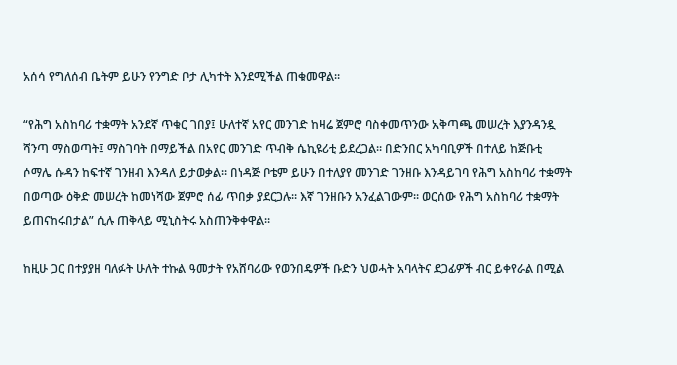አሰሳ የግለሰብ ቤትም ይሁን የንግድ ቦታ ሊካተት እንደሚችል ጠቁመዋል።

“የሕግ አስከባሪ ተቋማት አንደኛ ጥቁር ገበያ፤ ሁለተኛ አየር መንገድ ከዛሬ ጀምሮ ባስቀመጥንው አቅጣጫ መሠረት እያንዳንዷ ሻንጣ ማስወጣት፤ ማስገባት በማይችል በአየር መንገድ ጥብቅ ሴኪዩሪቲ ይደረጋል። በድንበር አካባቢዎች በተለይ ከጅቡቲ ሶማሌ ሱዳን ከፍተኛ ገንዘብ እንዳለ ይታወቃል። በነዳጅ ቦቴም ይሁን በተለያየ መንገድ ገንዘቡ እንዳይገባ የሕግ አስከባሪ ተቋማት በወጣው ዕቅድ መሠረት ከመነሻው ጀምሮ ሰፊ ጥበቃ ያደርጋሉ። እኛ ገንዘቡን አንፈልገውም። ወርሰው የሕግ አስከባሪ ተቋማት ይጠናከሩበታል” ሲሉ ጠቅላይ ሚኒስትሩ አስጠንቅቀዋል።

ከዚሁ ጋር በተያያዘ ባለፉት ሁለት ተኩል ዓመታት የአሸባሪው የወንበዴዎች ቡድን ህወሓት አባላትና ደጋፊዎች ብር ይቀየራል በሚል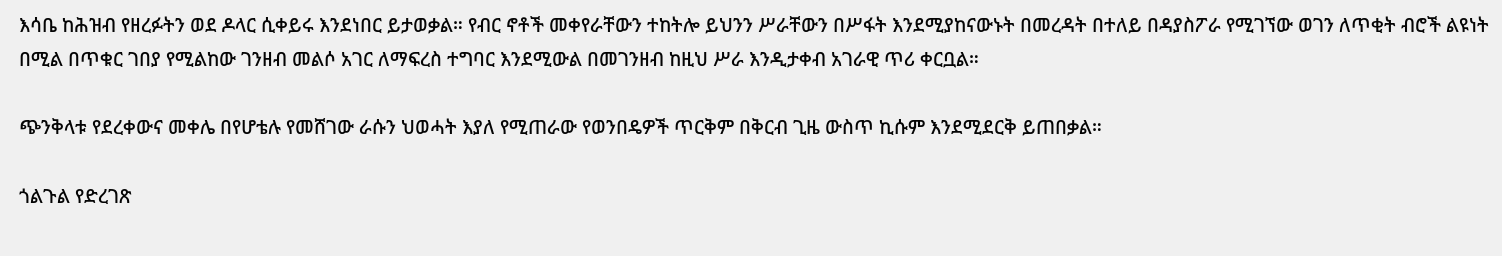እሳቤ ከሕዝብ የዘረፉትን ወደ ዶላር ሲቀይሩ እንደነበር ይታወቃል። የብር ኖቶች መቀየራቸውን ተከትሎ ይህንን ሥራቸውን በሥፋት እንደሚያከናውኑት በመረዳት በተለይ በዳያስፖራ የሚገኘው ወገን ለጥቂት ብሮች ልዩነት በሚል በጥቁር ገበያ የሚልከው ገንዘብ መልሶ አገር ለማፍረስ ተግባር እንደሚውል በመገንዘብ ከዚህ ሥራ እንዲታቀብ አገራዊ ጥሪ ቀርቧል።

ጭንቅላቱ የደረቀውና መቀሌ በየሆቴሉ የመሸገው ራሱን ህወሓት እያለ የሚጠራው የወንበዴዎች ጥርቅም በቅርብ ጊዜ ውስጥ ኪሱም እንደሚደርቅ ይጠበቃል።

ጎልጉል የድረገጽ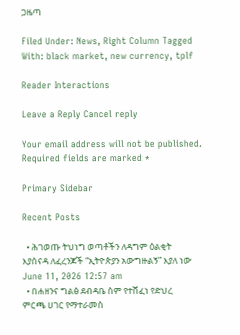ጋዜጣ

Filed Under: News, Right Column Tagged With: black market, new currency, tplf

Reader Interactions

Leave a Reply Cancel reply

Your email address will not be published. Required fields are marked *

Primary Sidebar

Recent Posts

  • ሕገወጡ ትህነግ ወጣቶችን ለዳግም ዕልቂት እያሰናዳ ለፈረንጆች “ኢትዮጵያን አውግዙልኝ” እያለ ነው June 11, 2026 12:57 am
  • በሐዘንና ግልፅ ደብዳቤ ስም የተሸፈነ የድህረ ምርጫ ሀገር የማተራመስ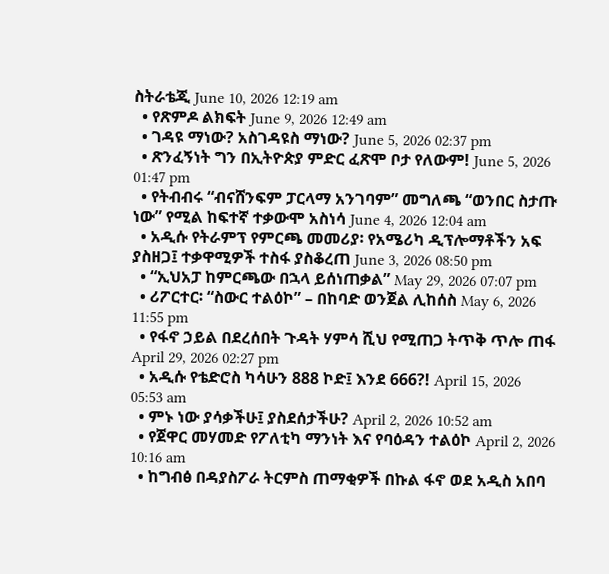ስትራቴጂ June 10, 2026 12:19 am
  • የጽምዶ ልክፍት June 9, 2026 12:49 am
  • ገዳዩ ማነው? አስገዳዩስ ማነው? June 5, 2026 02:37 pm
  • ጽንፈኝነት ግን በኢትዮጵያ ምድር ፈጽሞ ቦታ የለውም! June 5, 2026 01:47 pm
  • የትብብሩ “ብናሸንፍም ፓርላማ አንገባም” መግለጫ “ወንበር ስታጡ ነው” የሚል ከፍተኛ ተቃውሞ አስነሳ June 4, 2026 12:04 am
  • አዲሱ የትራምፕ የምርጫ መመሪያ፡ የአሜሪካ ዲፕሎማቶችን አፍ ያስዘጋ፤ ተቃዋሚዎች ተስፋ ያስቆረጠ June 3, 2026 08:50 pm
  • “ኢህአፓ ከምርጫው በኋላ ይሰነጠቃል” May 29, 2026 07:07 pm
  • ሪፖርተር፡ “ስውር ተልዕኮ” – በከባድ ወንጀል ሊከሰስ May 6, 2026 11:55 pm
  • የፋኖ ኃይል በደረሰበት ጉዳት ሃምሳ ሺህ የሚጠጋ ትጥቅ ጥሎ ጠፋ April 29, 2026 02:27 pm
  • አዲሱ የቴድሮስ ካሳሁን 888 ኮድ፤ እንደ 666?! April 15, 2026 05:53 am
  • ምኑ ነው ያሳቃችሁ፤ ያስደሰታችሁ? April 2, 2026 10:52 am
  • የጀዋር መሃመድ የፖለቲካ ማንነት እና የባዕዳን ተልዕኮ April 2, 2026 10:16 am
  • ከግብፅ በዳያስፖራ ትርምስ ጠማቂዎች በኩል ፋኖ ወደ አዲስ አበባ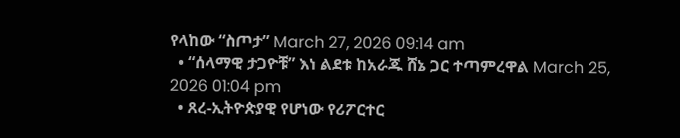የላከው “ስጦታ” March 27, 2026 09:14 am
  • “ሰላማዊ ታጋዮቹ” እነ ልደቱ ከአራጁ ሸኔ ጋር ተጣምረዋል March 25, 2026 01:04 pm
  • ጸረ-ኢትዮጵያዊ የሆነው የሪፖርተር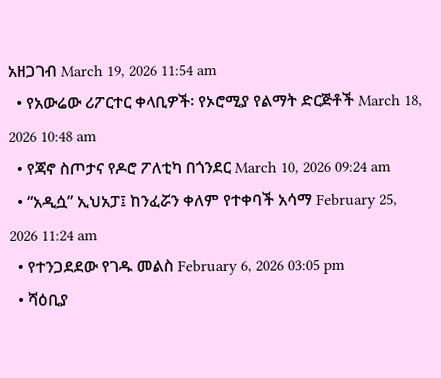አዘጋገብ March 19, 2026 11:54 am
  • የአውሬው ሪፖርተር ቀላቢዎች፡ የኦሮሚያ የልማት ድርጅቶች March 18, 2026 10:48 am
  • የጃኖ ስጦታና የዶሮ ፖለቲካ በጎንደር March 10, 2026 09:24 am
  • “አዲሷ” ኢህአፓ፤ ከንፈሯን ቀለም የተቀባች አሳማ February 25, 2026 11:24 am
  • የተንጋደደው የገዱ መልስ February 6, 2026 03:05 pm
  • ሻዕቢያ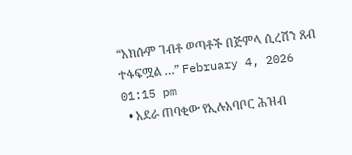“አክሱም ገብቶ ወጣቶች በጅምላ ሲረሽን ጸብ ተፋፍሟል …” February 4, 2026 01:15 pm
  • አደራ ጠባቂው የኢሉአባቦር ሕዝብ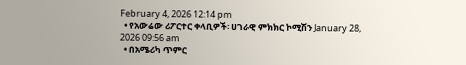February 4, 2026 12:14 pm
  • የአውሬው ሪፖርተር ቀላቢዎች፡ ሀገራዊ ምክክር ኮሚሽን January 28, 2026 09:56 am
  • በአሜሪካ ጥምር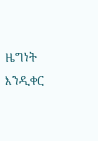ዜግነት እንዲቀር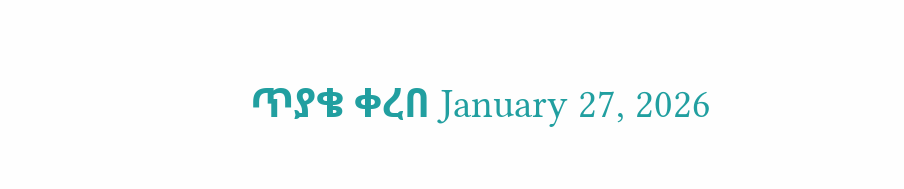ጥያቄ ቀረበ January 27, 2026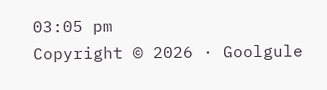03:05 pm
Copyright © 2026 · Goolgule